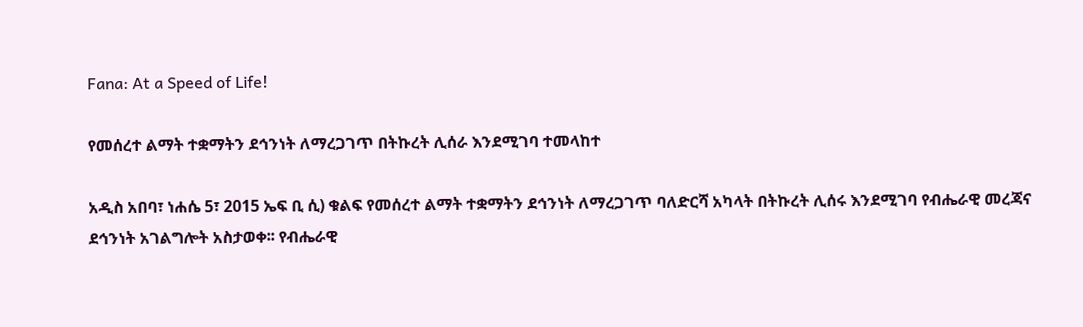Fana: At a Speed of Life!

የመሰረተ ልማት ተቋማትን ደኅንነት ለማረጋገጥ በትኩረት ሊሰራ እንደሚገባ ተመላከተ

አዲስ አበባ፣ ነሐሴ 5፣ 2015 ኤፍ ቢ ሲ) ቁልፍ የመሰረተ ልማት ተቋማትን ደኅንነት ለማረጋገጥ ባለድርሻ አካላት በትኩረት ሊሰሩ እንደሚገባ የብሔራዊ መረጃና ደኅንነት አገልግሎት አስታወቀ፡፡ የብሔራዊ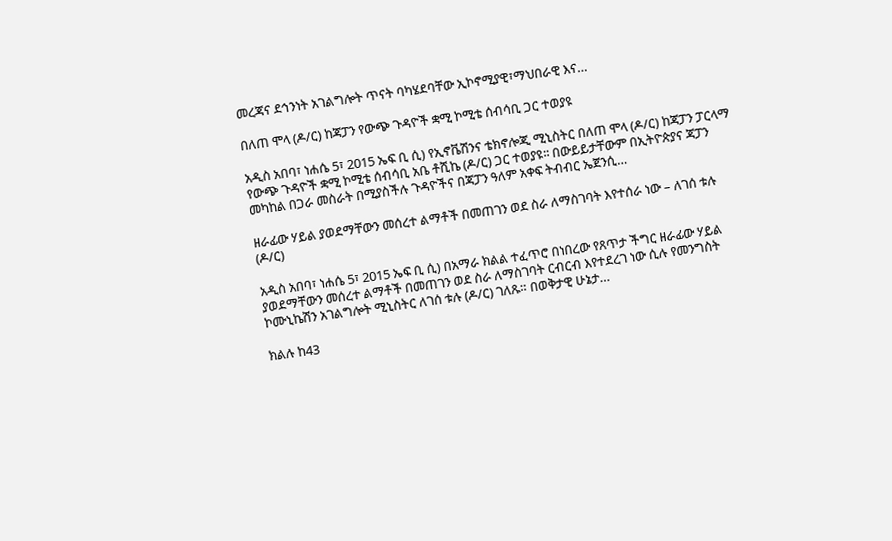መረጃና ደኅንነት አገልግሎት ጥናት ባካሄደባቸው ኢኮኖሚያዊ፣ማህበራዊ እና…

በለጠ ሞላ (ዶ/ር) ከጃፓን የውጭ ጉዳዮች ቋሚ ኮሚቴ ሰብሳቢ ጋር ተወያዩ

አዲስ አበባ፣ ነሐሴ 5፣ 2015 ኤፍ ቢ ሲ) የኢኖቬሽንና ቴክኖሎጂ ሚኒስትር በለጠ ሞላ (ዶ/ር) ከጃፓን ፓርላማ የውጭ ጉዳዮች ቋሚ ኮሚቴ ሰብሳቢ አቤ ቶሺኬ (ዶ/ር) ጋር ተወያዩ፡፡ በውይይታቸውም በኢትዮጵያና ጃፓን መካከል በጋራ መስራት በሚያስችሉ ጉዳዮችና በጃፓን ዓለም አቀፍ ትብብር ኤጀንሲ…

ዘራፊው ሃይል ያወደማቸውን መሰረተ ልማቶች በመጠገን ወደ ስራ ለማስገባት እየተሰራ ነው – ለገሰ ቱሉ (ዶ/ር)

አዲስ አበባ፣ ነሐሴ 5፣ 2015 ኤፍ ቢ ሲ) በአማራ ክልል ተፈጥሮ በነበረው የጸጥታ ችግር ዘራፊው ሃይል ያወደማቸውን መሰረተ ልማቶች በመጠገን ወደ ስራ ለማስገባት ርብርብ እየተደረገ ነው ሲሉ የመንግስት ኮሙኒኬሽን አገልግሎት ሚኒስትር ለገሰ ቱሉ (ዶ/ር) ገለጹ። በወቅታዊ ሁኔታ…

ክልሉ ከ43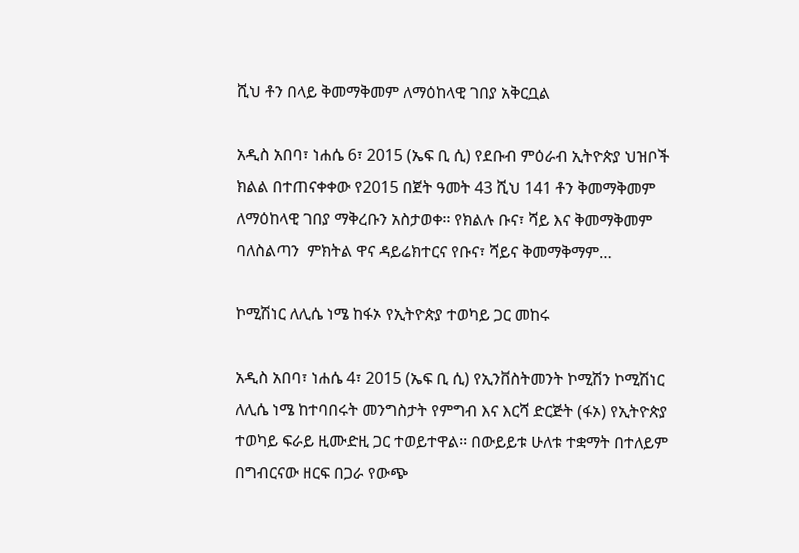ሺህ ቶን በላይ ቅመማቅመም ለማዕከላዊ ገበያ አቅርቧል

አዲስ አበባ፣ ነሐሴ 6፣ 2015 (ኤፍ ቢ ሲ) የደቡብ ምዕራብ ኢትዮጵያ ህዝቦች ክልል በተጠናቀቀው የ2015 በጀት ዓመት 43 ሺህ 141 ቶን ቅመማቅመም ለማዕከላዊ ገበያ ማቅረቡን አስታወቀ፡፡ የክልሉ ቡና፣ ሻይ እና ቅመማቅመም ባለስልጣን  ምክትል ዋና ዳይሬክተርና የቡና፣ ሻይና ቅመማቅማም…

ኮሚሽነር ለሊሴ ነሜ ከፋኦ የኢትዮጵያ ተወካይ ጋር መከሩ

አዲስ አበባ፣ ነሐሴ 4፣ 2015 (ኤፍ ቢ ሲ) የኢንቨስትመንት ኮሚሽን ኮሚሽነር ለሊሴ ነሜ ከተባበሩት መንግስታት የምግብ እና እርሻ ድርጅት (ፋኦ) የኢትዮጵያ ተወካይ ፍራይ ዚሙድዚ ጋር ተወይተዋል፡፡ በውይይቱ ሁለቱ ተቋማት በተለይም በግብርናው ዘርፍ በጋራ የውጭ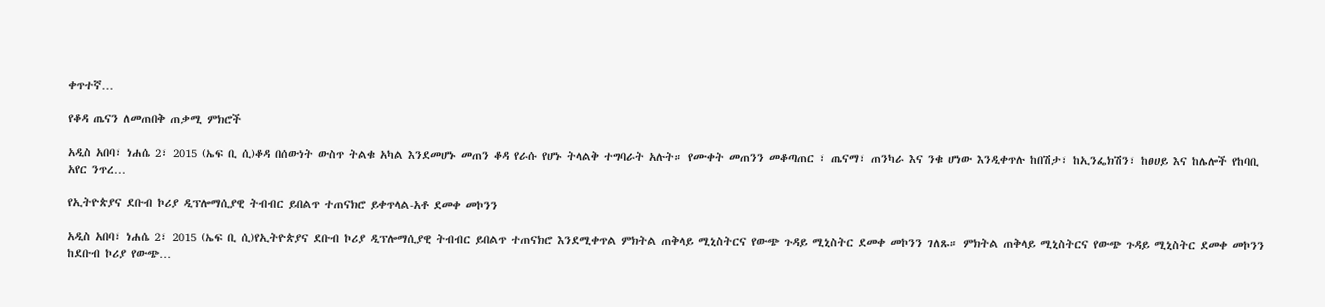ቀጥተኛ…

የቆዳ ጤናን ለመጠበቅ ጠቃሚ ምክሮች

አዲስ አበባ፣ ነሐሴ 2፣ 2015 (ኤፍ ቢ ሲ)ቆዳ በሰውነት ውስጥ ትልቁ አካል እንደመሆኑ መጠን ቆዳ የራሱ የሆኑ ትላልቅ ተግባራት አሉት። የሙቀት መጠንን መቆጣጠር ፣ ጤናማ፣ ጠንካራ እና ንቁ ሆነው እንዲቀጥሉ ከበሽታ፣ ከኢንፌክሽን፣ ከፀሀይ እና ከሌሎች የከባቢ አየር ንጥረ…

የኢትዮጵያና ደቡብ ኮሪያ ዲፕሎማሲያዊ ትብብር ይበልጥ ተጠናክሮ ይቀጥላል-አቶ ደመቀ መኮንን

አዲስ አበባ፣ ነሐሴ 2፣ 2015 (ኤፍ ቢ ሲ)የኢትዮጵያና ደቡብ ኮሪያ ዲፕሎማሲያዊ ትብብር ይበልጥ ተጠናክሮ እንደሚቀጥል ምክትል ጠቅላይ ሚኒስትርና የውጭ ጉዳይ ሚኒስትር ደመቀ መኮንን ገለጹ። ምክትል ጠቅላይ ሚኒስትርና የውጭ ጉዳይ ሚኒስትር ደመቀ መኮንን ከደቡብ ኮሪያ የውጭ…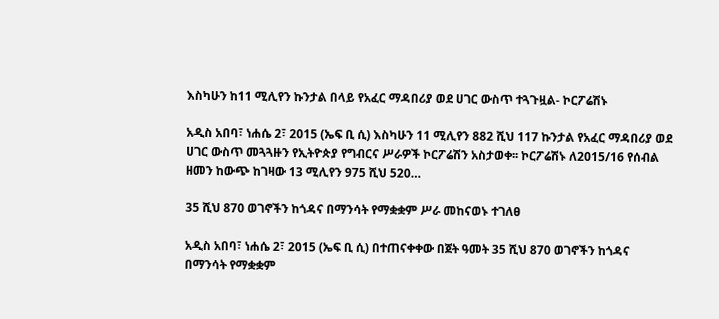እስካሁን ከ11 ሚሊየን ኩንታል በላይ የአፈር ማዳበሪያ ወደ ሀገር ውስጥ ተጓጉዟል- ኮርፖሬሽኑ

አዲስ አበባ፣ ነሐሴ 2፣ 2015 (ኤፍ ቢ ሲ) እስካሁን 11 ሚሊየን 882 ሺህ 117 ኩንታል የአፈር ማዳበሪያ ወደ ሀገር ውስጥ መጓጓዙን የኢትዮጵያ የግብርና ሥራዎች ኮርፖሬሽን አስታወቀ፡፡ ኮርፖሬሽኑ ለ2015/16 የሰብል ዘመን ከውጭ ከገዛው 13 ሚሊየን 975 ሺህ 520…

35 ሺህ 870 ወገኖችን ከጎዳና በማንሳት የማቋቋም ሥራ መከናወኑ ተገለፀ

አዲስ አበባ፣ ነሐሴ 2፣ 2015 (ኤፍ ቢ ሲ) በተጠናቀቀው በጀት ዓመት 35 ሺህ 870 ወገኖችን ከጎዳና በማንሳት የማቋቋም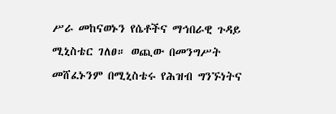ሥራ መከናወኑን የሴቶችና ማኅበራዊ ጉዳይ ሚኒስቴር ገለፀ። ወጪው በመንግሥት መሸፈኑንም በሚኒስቴሩ የሕዝብ ግንኙነትና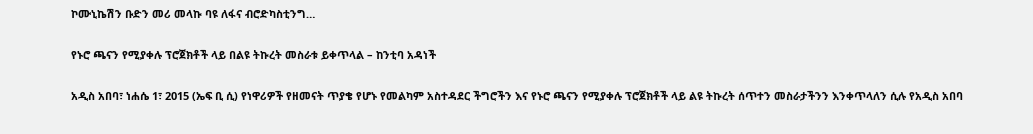ኮሙኒኬሽን ቡድን መሪ መላኩ ባዩ ለፋና ብሮድካስቲንግ…

የኑሮ ጫናን የሚያቀሉ ፕሮጀክቶች ላይ በልዩ ትኩረት መስራቱ ይቀጥላል – ከንቲባ አዳነች

አዲስ አበባ፣ ነሐሴ 1፣ 2015 (ኤፍ ቢ ሲ) የነዋሪዎች የዘመናት ጥያቄ የሆኑ የመልካም አስተዳደር ችግሮችን እና የኑሮ ጫናን የሚያቀሉ ፕሮጀክቶች ላይ ልዩ ትኩረት ሰጥተን መስራታችንን እንቀጥላለን ሲሉ የአዲስ አበባ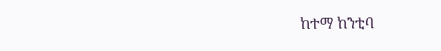ከተማ ከንቲባ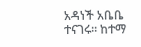አዳነች አቤቤ ተናገሩ፡፡ ከተማ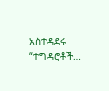አስተዳደሩ “ተግዳሮቶች…